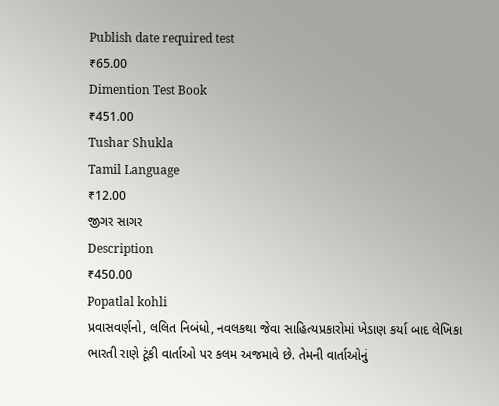Publish date required test
₹65.00
Dimention Test Book
₹451.00
Tushar Shukla
Tamil Language
₹12.00
જીગર સાગર
Description
₹450.00
Popatlal kohli
પ્રવાસવર્ણનો, લલિત નિબંધો, નવલકથા જેવા સાહિત્યપ્રકારોમાં ખેડાણ કર્યા બાદ લેખિકા ભારતી રાણે ટૂંકી વાર્તાઓ પર કલમ અજમાવે છે. તેમની વાર્તાઓનું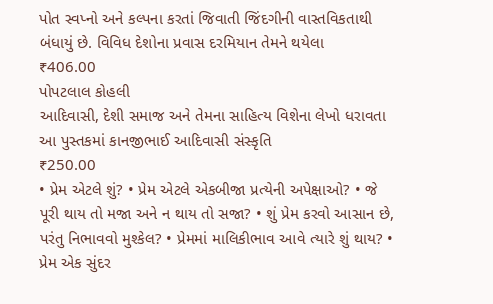પોત સ્વપ્નો અને કલ્પના કરતાં જિવાતી જિંદગીની વાસ્તવિકતાથી બંધાયું છે. વિવિધ દેશોના પ્રવાસ દરમિયાન તેમને થયેલા
₹406.00
પોપટલાલ કોહલી
આદિવાસી, દેશી સમાજ અને તેમના સાહિત્ય વિશેના લેખો ધરાવતા આ પુસ્તકમાં કાનજીભાઈ આદિવાસી સંસ્કૃતિ
₹250.00
• પ્રેમ એટલે શું? • પ્રેમ એટલે એકબીજા પ્રત્યેની અપેક્ષાઓ? • જે પૂરી થાય તો મજા અને ન થાય તો સજા? • શું પ્રેમ કરવો આસાન છે, પરંતુ નિભાવવો મુશ્કેલ? • પ્રેમમાં માલિકીભાવ આવે ત્યારે શું થાય? • પ્રેમ એક સુંદર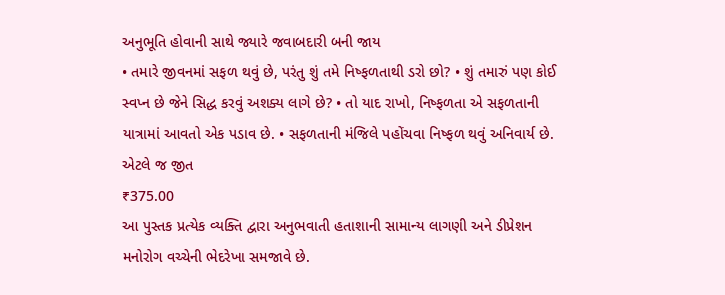અનુભૂતિ હોવાની સાથે જ્યારે જવાબદારી બની જાય
• તમારે જીવનમાં સફળ થવું છે, પરંતુ શું તમે નિષ્ફળતાથી ડરો છો? • શું તમારું પણ કોઈ સ્વપ્ન છે જેને સિદ્ધ કરવું અશક્ય લાગે છે? • તો યાદ રાખો, નિષ્ફળતા એ સફળતાની યાત્રામાં આવતો એક પડાવ છે. • સફળતાની મંજિલે પહોંચવા નિષ્ફળ થવું અનિવાર્ય છે. એટલે જ જીત
₹375.00
આ પુસ્તક પ્રત્યેક વ્યક્તિ દ્વારા અનુભવાતી હતાશાની સામાન્ય લાગણી અને ડીપ્રેશન મનોરોગ વચ્ચેની ભેદરેખા સમજાવે છે.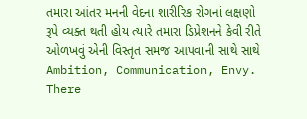તમારા આંતર મનની વેદના શારીરિક રોગનાં લક્ષણો રૂપે વ્યક્ત થતી હોય ત્યારે તમારા ડિપ્રેશનને કેવી રીતે ઓળખવું એની વિસ્તૃત સમજ આપવાની સાથે સાથે
Ambition, Communication, Envy. There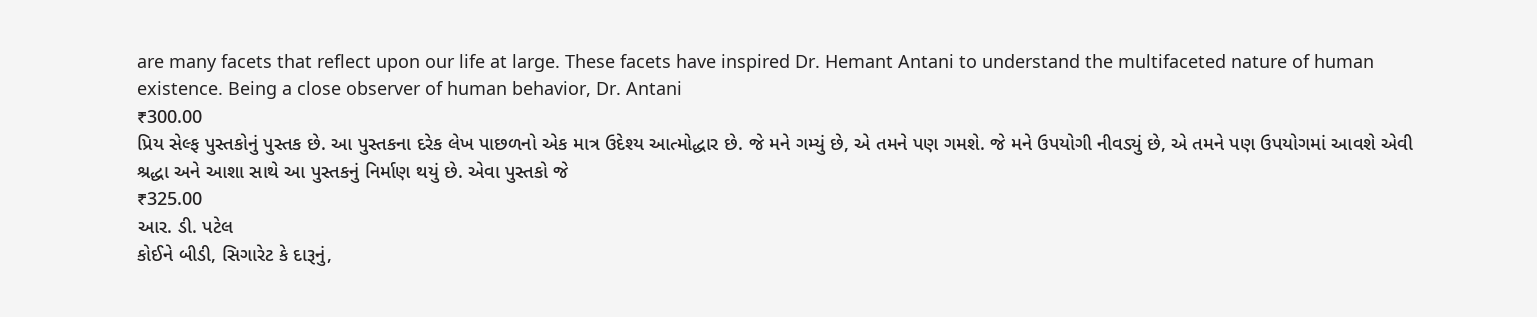are many facets that reflect upon our life at large. These facets have inspired Dr. Hemant Antani to understand the multifaceted nature of human existence. Being a close observer of human behavior, Dr. Antani
₹300.00
પ્રિય સેલ્ફ પુસ્તકોનું પુસ્તક છે. આ પુસ્તકના દરેક લેખ પાછળનો એક માત્ર ઉદેશ્ય આત્મોદ્ધાર છે. જે મને ગમ્યું છે, એ તમને પણ ગમશે. જે મને ઉપયોગી નીવડ્યું છે, એ તમને પણ ઉપયોગમાં આવશે એવી શ્રદ્ધા અને આશા સાથે આ પુસ્તકનું નિર્માણ થયું છે. એવા પુસ્તકો જે
₹325.00
આર. ડી. પટેલ
કોઈને બીડી, સિગારેટ કે દારૂનું,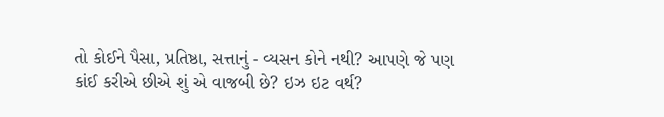તો કોઈને પૈસા, પ્રતિષ્ઠા, સત્તાનું - વ્યસન કોને નથી? આપણે જે પણ કાંઈ કરીએ છીએ શું એ વાજબી છે? ઇઝ ઇટ વર્થ?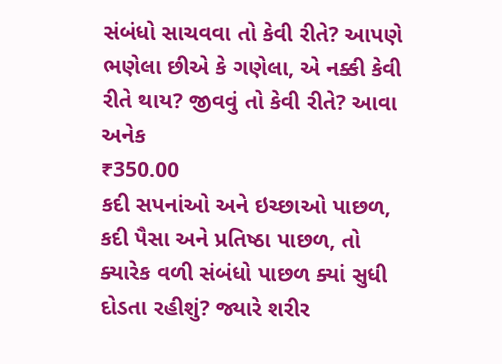સંબંધો સાચવવા તો કેવી રીતે? આપણે ભણેલા છીએ કે ગણેલા, એ નક્કી કેવી રીતે થાય? જીવવું તો કેવી રીતે? આવા અનેક
₹350.00
કદી સપનાંઓ અને ઇચ્છાઓ પાછળ, કદી પૈસા અને પ્રતિષ્ઠા પાછળ, તો ક્યારેક વળી સંબંધો પાછળ ક્યાં સુધી દોડતા રહીશું? જ્યારે શરીર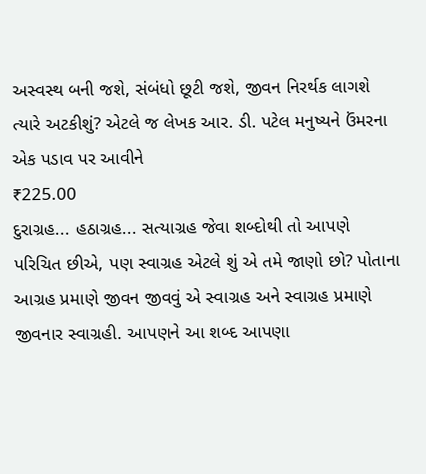અસ્વસ્થ બની જશે, સંબંધો છૂટી જશે, જીવન નિરર્થક લાગશે ત્યારે અટકીશું? એટલે જ લેખક આર. ડી. પટેલ મનુષ્યને ઉંમરના એક પડાવ પર આવીને
₹225.00
દુરાગ્રહ... હઠાગ્રહ... સત્યાગ્રહ જેવા શબ્દોથી તો આપણે પરિચિત છીએ, પણ સ્વાગ્રહ એટલે શું એ તમે જાણો છો? પોતાના આગ્રહ પ્રમાણે જીવન જીવવું એ સ્વાગ્રહ અને સ્વાગ્રહ પ્રમાણે જીવનાર સ્વાગ્રહી. આપણને આ શબ્દ આપણા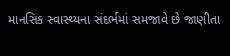માનસિક સ્વાસ્થ્યના સંદર્ભમાં સમજાવે છે જાણીતા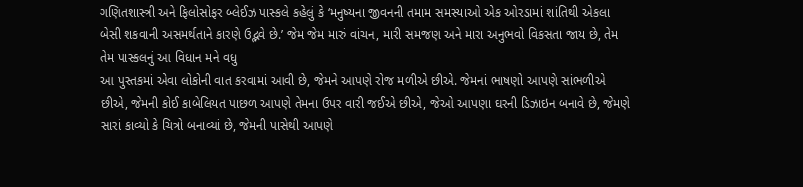ગણિતશાસ્ત્રી અને ફિલોસોફર બ્લેઈઝ પાસ્કલે કહેલું કે ‘મનુષ્યના જીવનની તમામ સમસ્યાઓ એક ઓરડામાં શાંતિથી એકલા બેસી શકવાની અસમર્થતાને કારણે ઉદ્ભવે છે.’ જેમ જેમ મારું વાંચન, મારી સમજણ અને મારા અનુભવો વિકસતા જાય છે, તેમ તેમ પાસ્કલનું આ વિધાન મને વધુ
આ પુસ્તકમાં એવા લોકોની વાત કરવામાં આવી છે, જેમને આપણે રોજ મળીએ છીએ. જેમનાં ભાષણો આપણે સાંભળીએ છીએ, જેમની કોઈ કાબેલિયત પાછળ આપણે તેમના ઉપર વારી જઈએ છીએ, જેઓ આપણા ઘરની ડિઝાઇન બનાવે છે, જેમણે સારાં કાવ્યો કે ચિત્રો બનાવ્યાં છે, જેમની પાસેથી આપણે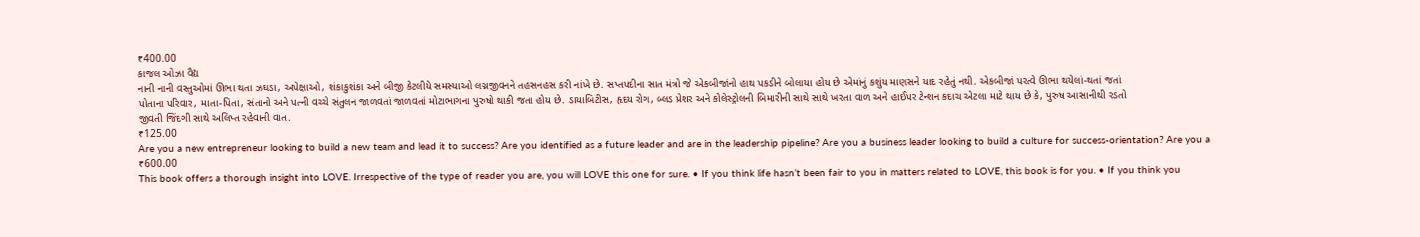₹400.00
કાજલ ઓઝા વૈદ્ય
નાની નાની વસ્તુઓમાં ઊભા થતા ઝઘડા, અપેક્ષાઓ, શંકાકુશંકા અને બીજી કેટલીયે સમસ્યાઓ લગ્નજીવનને તહસનહસ કરી નાંખે છે. સપ્તપદીના સાત મંત્રો જે એકબીજાંનો હાથ પકડીને બોલાયા હોય છે એમાંનું કશુંય માણસને યાદ રહેતું નથી. એકબીજાં પરત્વે ઊભા થયેલાં-થતાં જતાં
પોતાના પરિવાર, માતા-પિતા, સંતાનો અને પત્ની વચ્ચે સંતુલન જાળવતાં જાળવતાં મોટાભાગના પુરુષો થાકી જતા હોય છે. ડાયાબિટીસ, હૃદય રોગ, બ્લડ પ્રેશર અને કોલેસ્ટ્રોલની બિમારીની સાથે સાથે ખરતા વાળ અને હાઈપર ટેન્શન કદાચ એટલા માટે થાય છે કે, પુરુષ આસાનીથી રડતો
જીવતી જિંદગી સાથે અલિપ્ત રહેવાની વાત.
₹125.00
Are you a new entrepreneur looking to build a new team and lead it to success? Are you identified as a future leader and are in the leadership pipeline? Are you a business leader looking to build a culture for success-orientation? Are you a
₹600.00
This book offers a thorough insight into LOVE. Irrespective of the type of reader you are, you will LOVE this one for sure. • If you think life hasn’t been fair to you in matters related to LOVE, this book is for you. • If you think you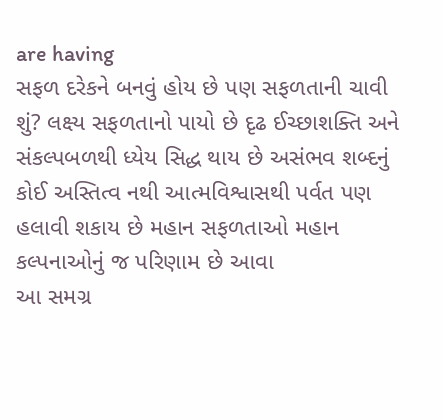are having
સફળ દરેકને બનવું હોય છે પણ સફળતાની ચાવી શું? લક્ષ્ય સફળતાનો પાયો છે દૃઢ ઈચ્છાશક્તિ અને સંકલ્પબળથી ધ્યેય સિદ્ધ થાય છે અસંભવ શબ્દનું કોઈ અસ્તિત્વ નથી આત્મવિશ્વાસથી પર્વત પણ હલાવી શકાય છે મહાન સફળતાઓ મહાન કલ્પનાઓનું જ પરિણામ છે આવા
આ સમગ્ર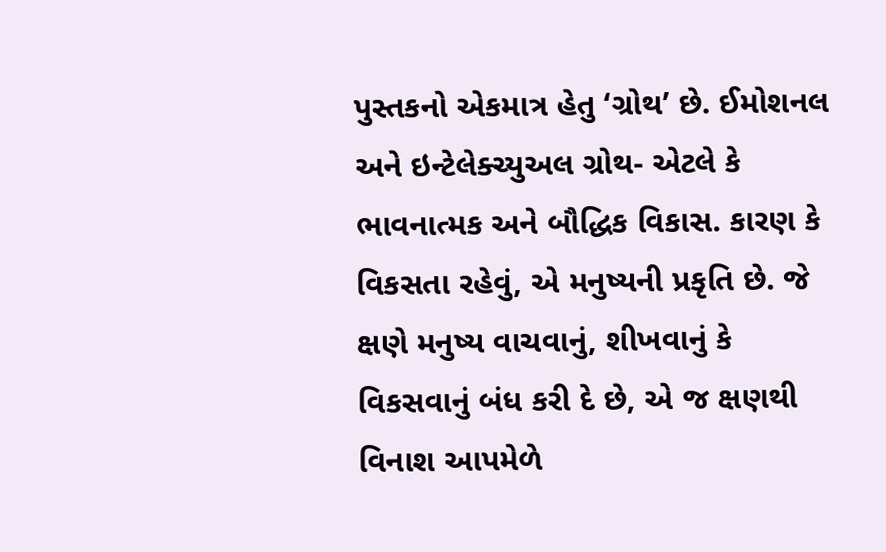પુસ્તકનો એકમાત્ર હેતુ ‘ગ્રોથ’ છે. ઈમોશનલ અને ઇન્ટેલેક્ચ્યુઅલ ગ્રોથ- એટલે કે ભાવનાત્મક અને બૌદ્ધિક વિકાસ. કારણ કે વિકસતા રહેવું, એ મનુષ્યની પ્રકૃતિ છે. જે ક્ષણે મનુષ્ય વાચવાનું, શીખવાનું કે વિકસવાનું બંધ કરી દે છે, એ જ ક્ષણથી વિનાશ આપમેળે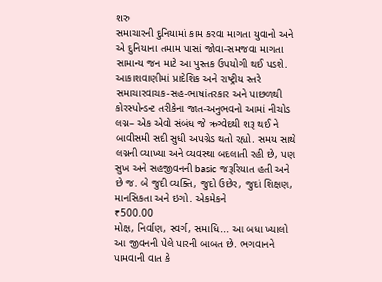શરુ
સમાચારની દુનિયામાં કામ કરવા માગતા યુવાનો અને એ દુનિયાના તમામ પાસાં જોવા-સમજવા માગતા સામાન્ય જન માટે આ પુસ્તક ઉપયોગી થઈ પડશે. આકાશવાણીમાં પ્રાદેશિક અને રાષ્ટ્રીય સ્તરે સમાચારવાચક-સહ-ભાષાંતરકાર અને પાછળથી કોરસ્પોન્ડન્ટ તરીકેના જાત-અનુભવનો આમાં નીચોડ
લગ્ન– એક એવો સંબંધ જે ઋગ્વેદથી શરૂ થઈ ને બાવીસમી સદી સુધી અપગ્રેડ થતો રહ્યો. સમય સાથે લગ્નની વ્યાખ્યા અને વ્યવસ્થા બદલાતી રહી છે, પણ સુખ અને સહજીવનની basic જરૂરિયાત હતી અને છે જ. બે જુદી વ્યક્તિ, જુદો ઉછેર, જુદાં શિક્ષણ, માનસિકતા અને ઇગો. એકમેકને
₹500.00
મોક્ષ, નિર્વાણ, સ્વર્ગ, સમાધિ... આ બધા ખ્યાલો આ જીવનની પેલે પારની બાબત છે. ભગવાનને પામવાની વાત કે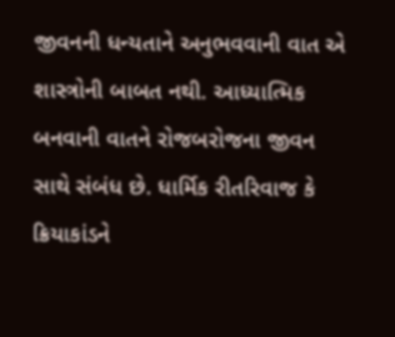જીવનની ધન્યતાને અનુભવવાની વાત એ શાસ્ત્રોની બાબત નથી. આધ્યાત્મિક બનવાની વાતને રોજબરોજના જીવન સાથે સંબંધ છે. ધાર્મિક રીતરિવાજ કે ક્રિયાકાંડને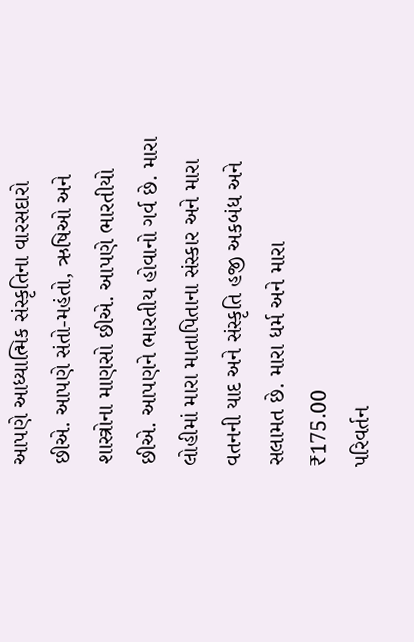આપણે આધ્યાત્મિક સંસ્કૃતિના વારસદારો છીએ. આપણે સંતો-મહંતો, ઋષિઓ અને શાસ્ત્રોના માણસો છીએ. આપણે ભારતીયો છીએ. આપણને ભારતીય હોવાનો ગર્વ છે. મારા લોહીમાં મારા માતાપિતાના સંસ્કાર અને મારા વતનની યાદ અને સંસ્કૃતિ હજી અકબંધ અને સલામત છે. મારા ધર્મ અને મારા
₹175.00
પરિવર્તન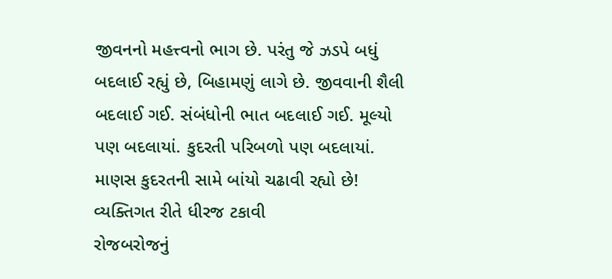જીવનનો મહત્ત્વનો ભાગ છે. પરંતુ જે ઝડપે બધું બદલાઈ રહ્યું છે, બિહામણું લાગે છે. જીવવાની શૈલી બદલાઈ ગઈ. સંબંધોની ભાત બદલાઈ ગઈ. મૂલ્યો પણ બદલાયાં. કુદરતી પરિબળો પણ બદલાયાં. માણસ કુદરતની સામે બાંયો ચઢાવી રહ્યો છે! વ્યક્તિગત રીતે ધીરજ ટકાવી
રોજબરોજનું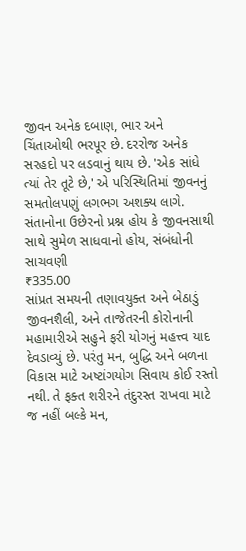જીવન અનેક દબાણ, ભાર અને ચિંતાઓથી ભરપૂર છે. દરરોજ અનેક સરહદો પર લડવાનું થાય છે. 'એક સાંધે ત્યાં તેર તૂટે છે,' એ પરિસ્થિતિમાં જીવનનું સમતોલપણું લગભગ અશક્ય લાગે. સંતાનોના ઉછેરનો પ્રશ્ન હોય કે જીવનસાથી સાથે સુમેળ સાધવાનો હોય, સંબંધોની સાચવણી
₹335.00
સાંપ્રત સમયની તણાવયુક્ત અને બેઠાડું જીવનશૈલી, અને તાજેતરની કોરોનાની મહામારીએ સહુને ફરી યોગનું મહત્ત્વ યાદ દેવડાવ્યું છે. પરંતુ મન, બુદ્ધિ અને બળના વિકાસ માટે અષ્ટાંગયોગ સિવાય કોઈ રસ્તો નથી. તે ફક્ત શરીરને તંદુરસ્ત રાખવા માટે જ નહીં બલ્કે મન,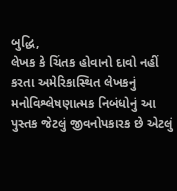બુદ્ધિ,
લેખક કે ચિંતક હોવાનો દાવો નહીં કરતા અમેરિકાસ્થિત લેખકનું મનોવિશ્લેષણાત્મક નિબંધોનું આ પુસ્તક જેટલું જીવનોપકારક છે એટલું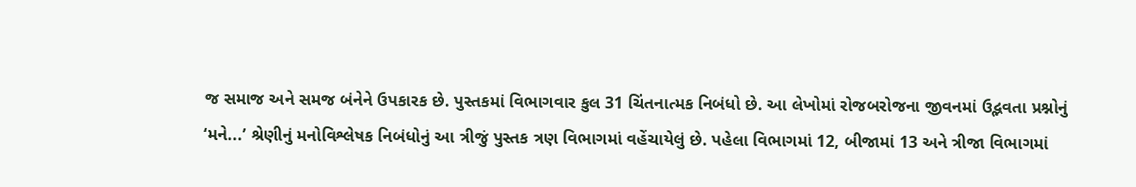જ સમાજ અને સમજ બંનેને ઉપકારક છે. પુસ્તકમાં વિભાગવાર કુલ 31 ચિંતનાત્મક નિબંધો છે. આ લેખોમાં રોજબરોજના જીવનમાં ઉદ્ભવતા પ્રશ્નોનું
‘મને...’ શ્રેણીનું મનોવિશ્લેષક નિબંધોનું આ ત્રીજું પુસ્તક ત્રણ વિભાગમાં વહેંચાયેલું છે. પહેલા વિભાગમાં 12, બીજામાં 13 અને ત્રીજા વિભાગમાં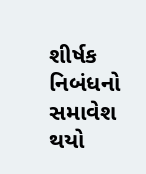શીર્ષક નિબંધનો સમાવેશ થયો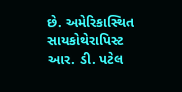છે. અમેરિકાસ્થિત સાયકોથેરાપિસ્ટ આર. ડી. પટેલ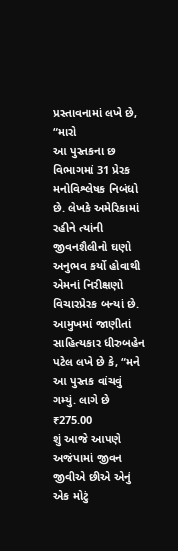પ્રસ્તાવનામાં લખે છે, “મારો
આ પુસ્તકના છ વિભાગમાં 31 પ્રેરક મનોવિશ્લેષક નિબંધો છે. લેખકે અમેરિકામાં રહીને ત્યાંની જીવનશૈલીનો ઘણો અનુભવ કર્યો હોવાથી એમનાં નિરીક્ષણો વિચારપ્રેરક બન્યાં છે. આમુખમાં જાણીતાં સાહિત્યકાર ધીરુબહેન પટેલ લખે છે કે, “મને આ પુસ્તક વાંચવું ગમ્યું. લાગે છે
₹275.00
શું આજે આપણે અજંપામાં જીવન જીવીએ છીએ એનું એક મોટું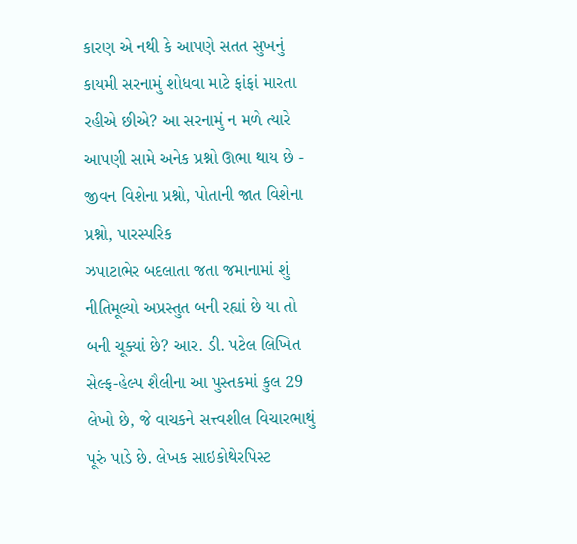કારણ એ નથી કે આપણે સતત સુખનું કાયમી સરનામું શોધવા માટે ફાંફાં મારતા રહીએ છીએ? આ સરનામું ન મળે ત્યારે આપણી સામે અનેક પ્રશ્નો ઊભા થાય છે - જીવન વિશેના પ્રશ્નો, પોતાની જાત વિશેના પ્રશ્નો, પારસ્પરિક
ઝપાટાભેર બદલાતા જતા જમાનામાં શું નીતિમૂલ્યો અપ્રસ્તુત બની રહ્યાં છે યા તો બની ચૂક્યાં છે? આર. ડી. પટેલ લિખિત સેલ્ફ-હેલ્પ શૈલીના આ પુસ્તકમાં કુલ 29 લેખો છે, જે વાચકને સત્ત્વશીલ વિચારભાથું પૂરું પાડે છે. લેખક સાઇકોથેરપિસ્ટ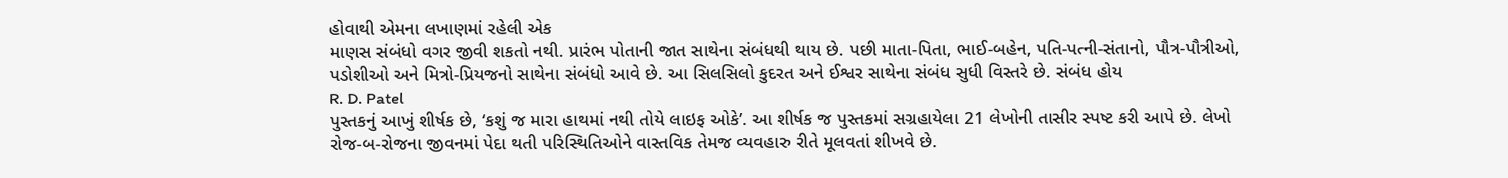હોવાથી એમના લખાણમાં રહેલી એક
માણસ સંબંધો વગર જીવી શકતો નથી. પ્રારંભ પોતાની જાત સાથેના સંબંધથી થાય છે. પછી માતા-પિતા, ભાઈ-બહેન, પતિ-પત્ની-સંતાનો, પૌત્ર-પૌત્રીઓ, પડોશીઓ અને મિત્રો-પ્રિયજનો સાથેના સંબંધો આવે છે. આ સિલસિલો કુદરત અને ઈશ્વર સાથેના સંબંધ સુધી વિસ્તરે છે. સંબંધ હોય
R. D. Patel
પુસ્તકનું આખું શીર્ષક છે, ‘કશું જ મારા હાથમાં નથી તોયે લાઇફ ઓકે’. આ શીર્ષક જ પુસ્તકમાં સગ્રહાયેલા 21 લેખોની તાસીર સ્પષ્ટ કરી આપે છે. લેખો રોજ-બ-રોજના જીવનમાં પેદા થતી પરિસ્થિતિઓને વાસ્તવિક તેમજ વ્યવહારુ રીતે મૂલવતાં શીખવે છે.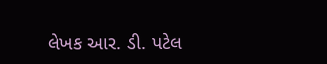લેખક આર. ડી. પટેલ